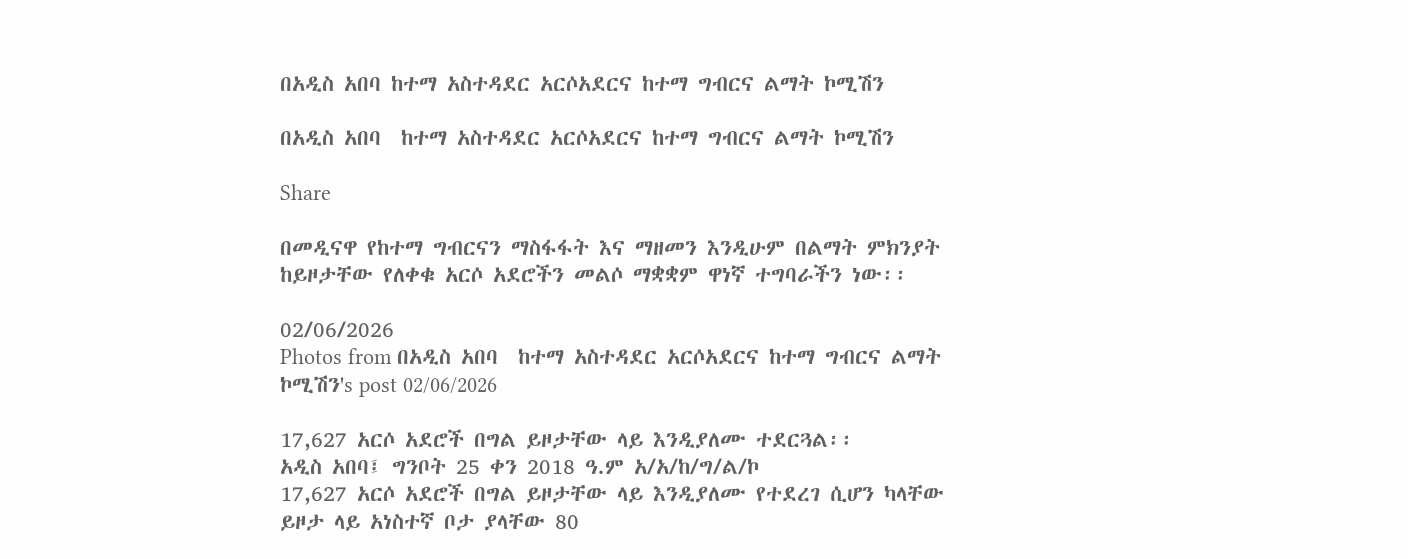በአዲስ አበባ ከተማ አስተዳደር አርሶአደርና ከተማ ግብርና ልማት ኮሚሽን

በአዲስ አበባ  ከተማ አስተዳደር አርሶአደርና ከተማ ግብርና ልማት ኮሚሽን

Share

በመዲናዋ የከተማ ግብርናን ማስፋፋት እና ማዘመን እንዲሁም በልማት ምክንያት ከይዞታቸው የለቀቁ አርሶ አደሮችን መልሶ ማቋቋም ዋነኛ ተግባራችን ነው፡፡

02/06/2026
Photos from በአዲስ አበባ  ከተማ አስተዳደር አርሶአደርና ከተማ ግብርና ልማት ኮሚሽን's post 02/06/2026

17,627 አርሶ አደሮች በግል ይዞታቸው ላይ እንዲያለሙ ተደርጓል፡፡
አዲስ አበባ፤ ግንቦት 25 ቀን 2018 ዓ.ም አ/አ/ከ/ግ/ል/ኮ
17,627 አርሶ አደሮች በግል ይዞታቸው ላይ እንዲያለሙ የተደረገ ሲሆን ካላቸው ይዞታ ላይ አነስተኛ ቦታ ያላቸው 80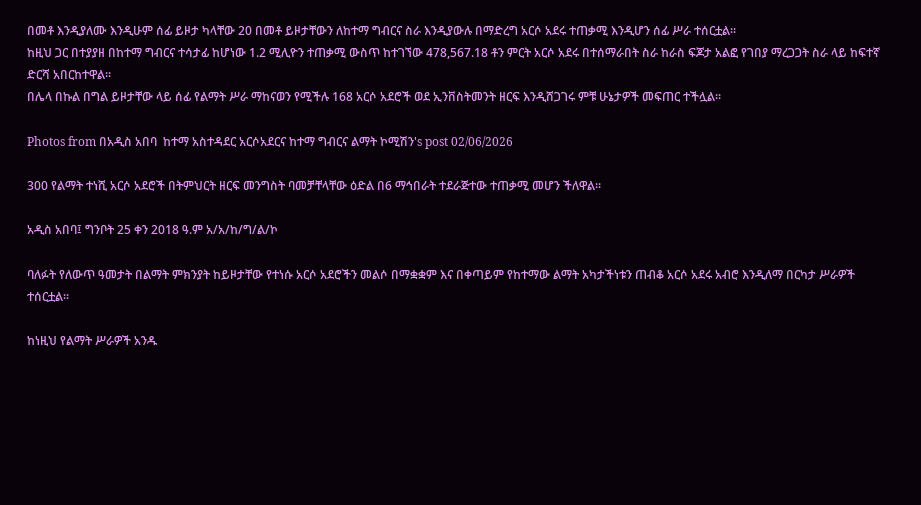በመቶ እንዲያለሙ እንዲሁም ሰፊ ይዞታ ካላቸው 20 በመቶ ይዞታቸውን ለከተማ ግብርና ስራ እንዲያውሉ በማድረግ አርሶ አደሩ ተጠቃሚ እንዲሆን ሰፊ ሥራ ተሰርቷል፡፡
ከዚህ ጋር በተያያዘ በከተማ ግብርና ተሳታፊ ከሆነው 1.2 ሚሊዮን ተጠቃሚ ውስጥ ከተገኘው 478,567.18 ቶን ምርት አርሶ አደሩ በተሰማራበት ስራ ከራስ ፍጆታ አልፎ የገበያ ማረጋጋት ስራ ላይ ከፍተኛ ድርሻ አበርከተዋል፡፡
በሌላ በኩል በግል ይዞታቸው ላይ ሰፊ የልማት ሥራ ማከናወን የሚችሉ 168 አርሶ አደሮች ወደ ኢንቨስትመንት ዘርፍ እንዲሸጋገሩ ምቹ ሁኔታዎች መፍጠር ተችሏል፡፡

Photos from በአዲስ አበባ  ከተማ አስተዳደር አርሶአደርና ከተማ ግብርና ልማት ኮሚሽን's post 02/06/2026

300 የልማት ተነሺ አርሶ አደሮች በትምህርት ዘርፍ መንግስት ባመቻቸላቸው ዕድል በ6 ማኅበራት ተደራጅተው ተጠቃሚ መሆን ችለዋል፡፡

አዲስ አበባ፤ ግንቦት 25 ቀን 2018 ዓ.ም አ/አ/ከ/ግ/ል/ኮ

ባለፉት የለውጥ ዓመታት በልማት ምክንያት ከይዞታቸው የተነሱ አርሶ አደሮችን መልሶ በማቋቋም እና በቀጣይም የከተማው ልማት አካታችነቱን ጠብቆ አርሶ አደሩ አብሮ እንዲለማ በርካታ ሥራዎች ተሰርቷል፡፡

ከነዚህ የልማት ሥራዎች አንዱ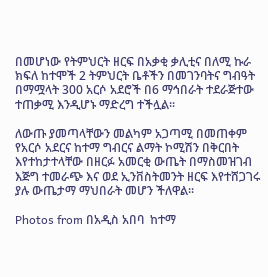በመሆነው የትምህርት ዘርፍ በአቃቂ ቃሊቲና በለሚ ኩራ ክፍለ ከተሞች 2 ትምህርት ቤቶችን በመገንባትና ግብዓት በማሟላት 300 አርሶ አደሮች በ6 ማኅበራት ተደራጅተው ተጠቃሚ እንዲሆኑ ማድረግ ተችሏል፡፡

ለውጡ ያመጣላቸውን መልካም አጋጣሚ በመጠቀም የአርሶ አደርና ከተማ ግብርና ልማት ኮሚሽን በቅርበት እየተከታተላቸው በዘርፉ አመርቂ ውጤት በማስመዝገብ እጅግ ተመራጭ እና ወደ ኢንቨስትመንት ዘርፍ እየተሸጋገሩ ያሉ ውጤታማ ማህበራት መሆን ችለዋል፡፡

Photos from በአዲስ አበባ  ከተማ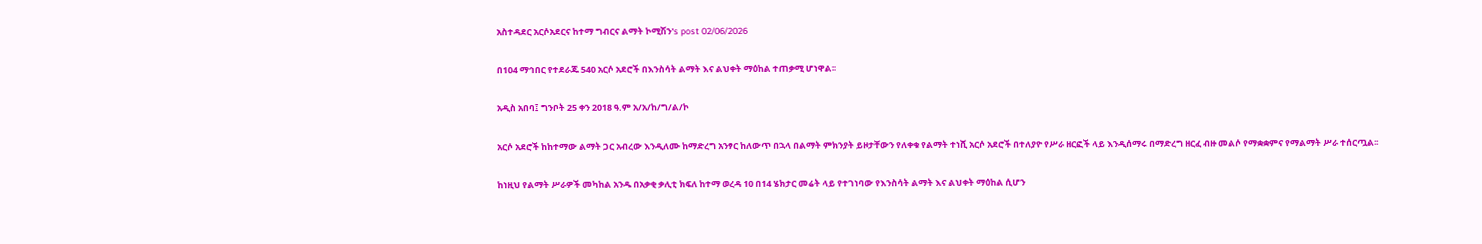አስተዳደር አርሶአደርና ከተማ ግብርና ልማት ኮሚሽን's post 02/06/2026

በ104 ማኅበር የተደራጁ 540 አርሶ አደሮች በእንስሳት ልማት እና ልህቀት ማዕከል ተጠቃሚ ሆነዋል፡፡

አዲስ አበባ፤ ግንቦት 25 ቀን 2018 ዓ.ም አ/አ/ከ/ግ/ል/ኮ

አርሶ አደሮች ከከተማው ልማት ጋር አብረው እንዲለሙ ከማድረግ አንፃር ከለውጥ በኋላ በልማት ምክንያት ይዞታቸውን የለቀቁ የልማት ተነሺ አርሶ አደሮች በተለያዮ የሥራ ዘርፎች ላይ እንዲሰማሩ በማድረግ ዘርፈ ብዙ መልሶ የማቋቋምና የማልማት ሥራ ተሰርጧል፡፡

ከነዚህ የልማት ሥራዎች መካከል አንዱ በአቃቂ ቃሊቲ ክፍለ ከተማ ወረዳ 10 በ14 ሄክታር መሬት ላይ የተገነባው የእንስሳት ልማት እና ልህቀት ማዕከል ሲሆን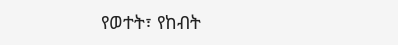የወተት፣ የከብት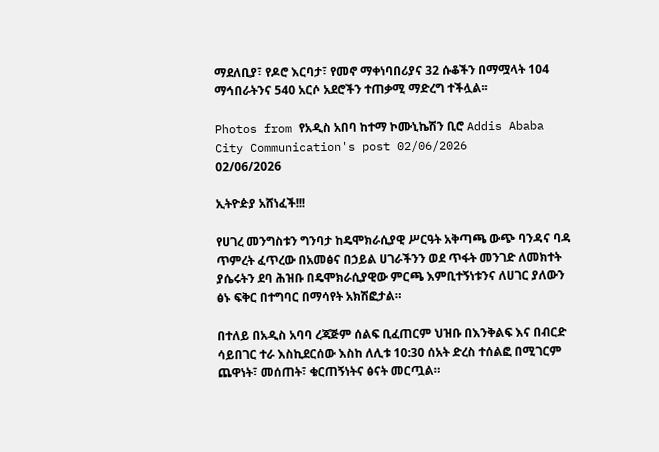ማደለቢያ፣ የዶሮ እርባታ፣ የመኖ ማቀነባበሪያና 32 ሱቆችን በማሟላት 104 ማኅበራትንና 540 አርሶ አደሮችን ተጠቃሚ ማድረግ ተችሏል፡፡

Photos from የአዲስ አበባ ከተማ ኮሙኒኬሽን ቢሮ Addis Ababa City Communication's post 02/06/2026
02/06/2026

ኢትዮዽያ አሸነፈች!!!

የሀገረ መንግስቱን ግንባታ ከዴሞክራሲያዊ ሥርዓት አቅጣጫ ውጭ ባንዳና ባዳ ጥምረት ፈጥረው በአመፅና በኃይል ሀገራችንን ወደ ጥፋት መንገድ ለመክተት ያሴሩትን ደባ ሕዝቡ በዴሞክራሲያዊው ምርጫ እምቢተኝነቱንና ለሀገር ያለውን ፅኑ ፍቅር በተግባር በማሳየት አክሽፎታል።

በተለይ በአዲስ አባባ ረጃጅም ሰልፍ ቢፈጠርም ህዝቡ በእንቅልፍ እና በብርድ ሳይበገር ተራ እስኪደርሰው እስከ ለሊቱ 10:30 ሰአት ድረስ ተሰልፎ በሚገርም ጨዋነት፣ መሰጠት፣ ቁርጠኝነትና ፅናት መርጧል።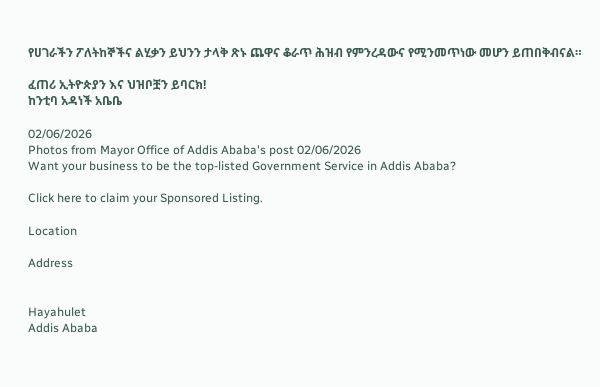የሀገራችን ፖለትከኞችና ልሂቃን ይህንን ታላቅ ጽኑ ጨዋና ቆራጥ ሕዝብ የምንረዳውና የሚንመጥነው መሆን ይጠበቅብናል።

ፈጠሪ ኢትዮጵያን እና ህዝቦቿን ይባርክ!
ከንቲባ አዳነች አቤቤ

02/06/2026
Photos from Mayor Office of Addis Ababa's post 02/06/2026
Want your business to be the top-listed Government Service in Addis Ababa?

Click here to claim your Sponsored Listing.

Location

Address


Hayahulet
Addis Ababa